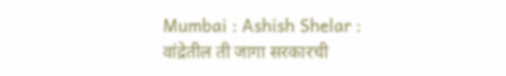Mumbai : Ashish Shelar : वांद्रेतील ती जागा सरकारची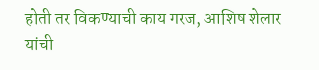होती तर विकण्याची काय गरज, आशिष शेलार यांची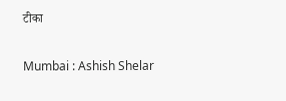टीका

Mumbai : Ashish Shelar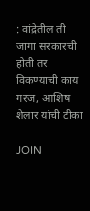: वांद्रेतील ती जागा सरकारची होती तर विकण्याची काय गरज, आशिष शेलार यांची टीका

JOIN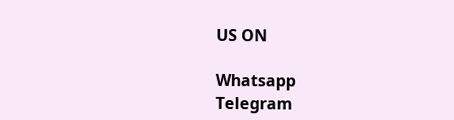US ON

Whatsapp
Telegram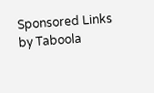Sponsored Links by Taboola